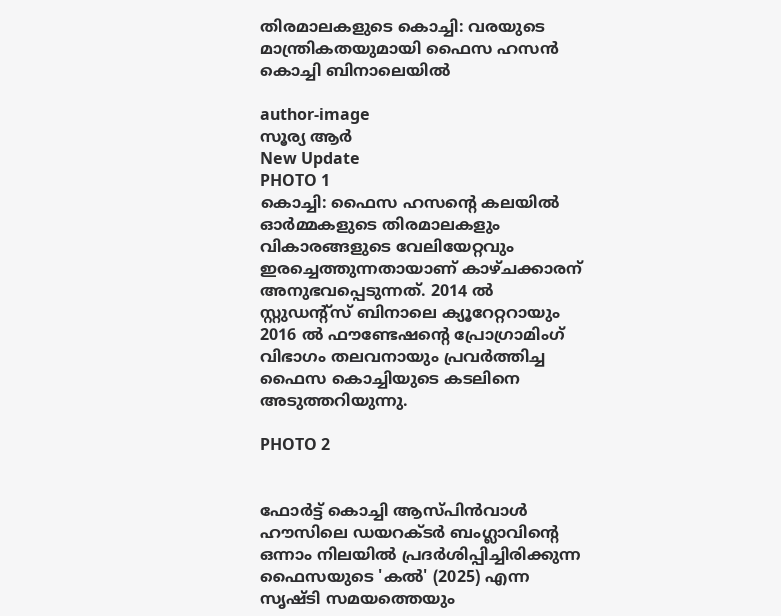തിരമാലകളുടെ കൊച്ചി: വരയുടെ മാന്ത്രികതയുമായി ഫൈസ ഹസൻ കൊച്ചി ബിനാലെയിൽ

author-image
സൂര്യ ആര്‍
New Update
PHOTO 1
കൊച്ചി: ഫൈസ ഹസന്റെ കലയിൽ ഓർമ്മകളുടെ തിരമാലകളും വികാരങ്ങളുടെ വേലിയേറ്റവും ഇരച്ചെത്തുന്നതായാണ് കാഴ്ചക്കാരന് അനുഭവപ്പെടുന്നത്. 2014 ൽ സ്റ്റുഡൻ്റ്സ് ബിനാലെ ക്യൂറേറ്ററായും 2016 ൽ ഫൗണ്ടേഷന്റെ പ്രോഗ്രാമിംഗ് വിഭാഗം തലവനായും പ്രവർത്തിച്ച ഫൈസ കൊച്ചിയുടെ കടലിനെ അടുത്തറിയുന്നു.

PHOTO 2


ഫോർട്ട് കൊച്ചി ആസ്പിൻവാൾ ഹൗസിലെ ഡയറക്ടർ ബംഗ്ലാവിന്റെ ഒന്നാം നിലയിൽ പ്രദർശിപ്പിച്ചിരിക്കുന്ന ഫൈസയുടെ 'കൽ' (2025) എന്ന സൃഷ്ടി സമയത്തെയും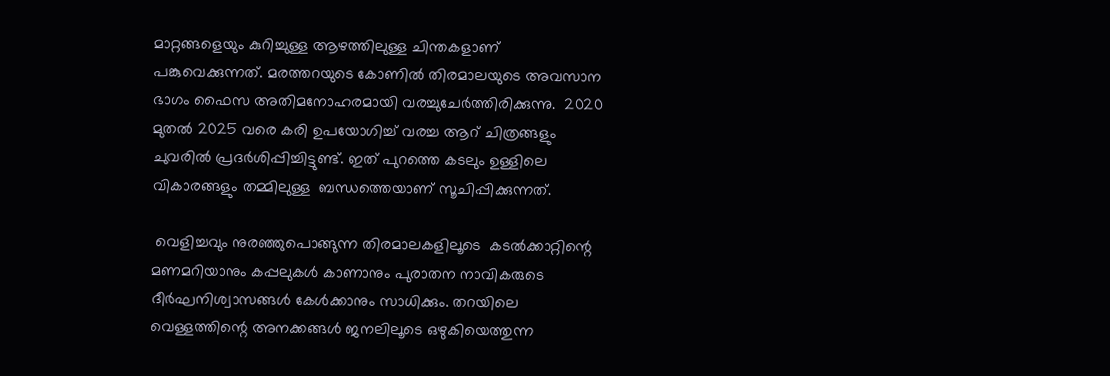മാറ്റങ്ങളെയും കുറിച്ചുള്ള ആഴത്തിലുള്ള ചിന്തകളാണ് പങ്കുവെക്കുന്നത്. മരത്തറയുടെ കോണിൽ തിരമാലയുടെ അവസാന ഭാഗം ഫൈസ അതിമനോഹരമായി വരച്ചുചേർത്തിരിക്കുന്നു.  2020 മുതൽ 2025 വരെ കരി ഉപയോഗിച്ച് വരച്ച ആറ് ചിത്രങ്ങളും ചുവരിൽ പ്രദർശിപ്പിച്ചിട്ടുണ്ട്. ഇത് പുറത്തെ കടലും ഉള്ളിലെ വികാരങ്ങളും തമ്മിലുള്ള  ബന്ധത്തെയാണ് സൂചിപ്പിക്കുന്നത്.

 വെളിച്ചവും നുരഞ്ഞുപൊങ്ങുന്ന തിരമാലകളിലൂടെ  കടൽക്കാറ്റിന്റെ മണമറിയാനും കപ്പലുകൾ കാണാനും പുരാതന നാവികരുടെ ദീർഘനിശ്വാസങ്ങൾ കേൾക്കാനും സാധിക്കും. തറയിലെ വെള്ളത്തിന്റെ അനക്കങ്ങൾ ജനലിലൂടെ ഒഴുകിയെത്തുന്ന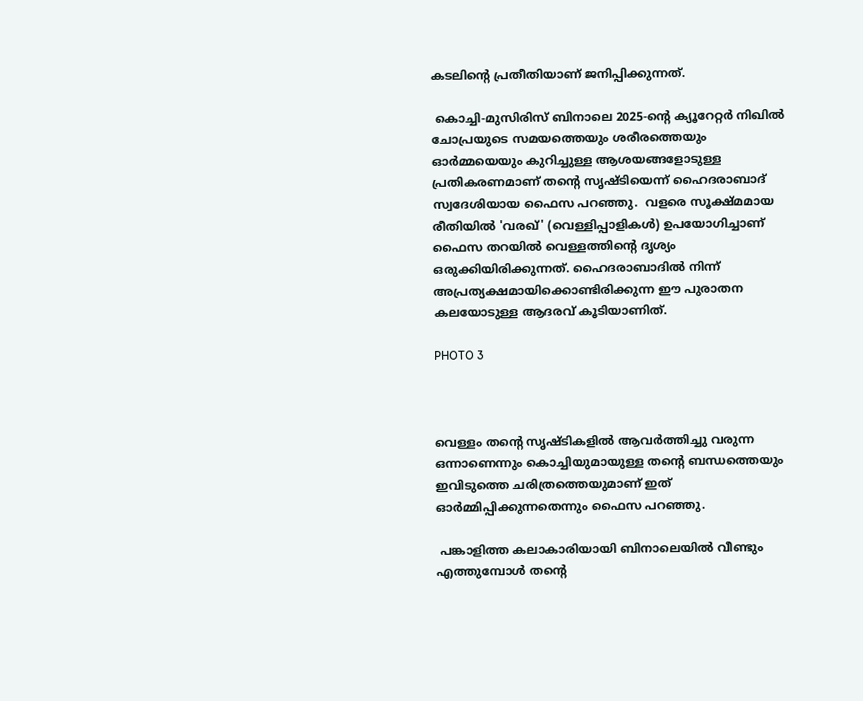കടലിന്റെ പ്രതീതിയാണ് ജനിപ്പിക്കുന്നത്.

 കൊച്ചി-മുസിരിസ് ബിനാലെ 2025-ന്റെ ക്യൂറേറ്റർ നിഖിൽ ചോപ്രയുടെ സമയത്തെയും ശരീരത്തെയും ഓർമ്മയെയും കുറിച്ചുള്ള ആശയങ്ങളോടുള്ള പ്രതികരണമാണ് തന്റെ സൃഷ്ടിയെന്ന് ഹൈദരാബാദ് സ്വദേശിയായ ഫൈസ പറഞ്ഞു.  വളരെ സൂക്ഷ്മമായ രീതിയിൽ 'വരഖ്' (വെള്ളിപ്പാളികൾ) ഉപയോഗിച്ചാണ് ഫൈസ തറയിൽ വെള്ളത്തിന്റെ ദൃശ്യം ഒരുക്കിയിരിക്കുന്നത്. ഹൈദരാബാദിൽ നിന്ന് അപ്രത്യക്ഷമായിക്കൊണ്ടിരിക്കുന്ന ഈ പുരാതന കലയോടുള്ള ആദരവ് കൂടിയാണിത്.

PHOTO 3



വെള്ളം തന്റെ സൃഷ്ടികളിൽ ആവർത്തിച്ചു വരുന്ന ഒന്നാണെന്നും കൊച്ചിയുമായുള്ള തന്റെ ബന്ധത്തെയും ഇവിടുത്തെ ചരിത്രത്തെയുമാണ് ഇത് ഓർമ്മിപ്പിക്കുന്നതെന്നും ഫൈസ പറഞ്ഞു.

 പങ്കാളിത്ത കലാകാരിയായി ബിനാലെയിൽ വീണ്ടും എത്തുമ്പോൾ തന്റെ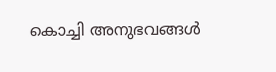കൊച്ചി അനുഭവങ്ങൾ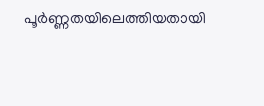പൂർണ്ണതയിലെത്തിയതായി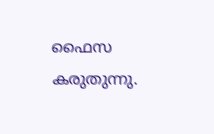ഫൈസ കരുതുന്നു.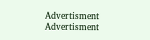Advertisment
Advertisment